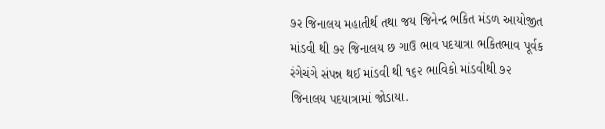૭ર જિનાલય મહાતીર્થ તથા જય જિનેન્દ્ર ભકિત મંડળ આયોજીત માંડવી થી ૭૨ જિનાલય છ ગાઉ ભાવ પદયાત્રા ભકિતભાવ પૂર્વક રંગેચંગે સંપન્ન થઈ માંડવી થી ૧૬૨ ભાવિકો માંડવીથી ૭૨ જિનાલય પદયાત્રામાં જોડાયા.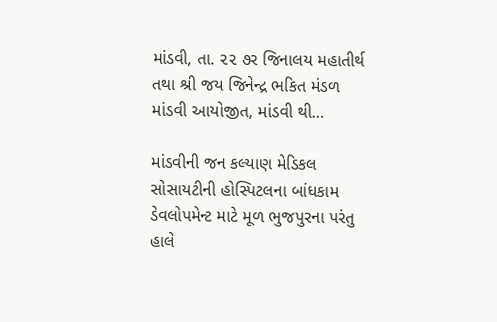માંડવી, તા. ૨૨ ૭ર જિનાલય મહાતીર્થ તથા શ્રી જય જિનેન્દ્ર ભકિત મંડળ માંડવી આયોજીત, માંડવી થી…

માંડવીની જન કલ્યાણ મેડિકલ સોસાયટીની હોસ્પિટલના બાંધકામ ડેવલોપમેન્ટ માટે મૂળ ભુજપુરના પરંતુ હાલે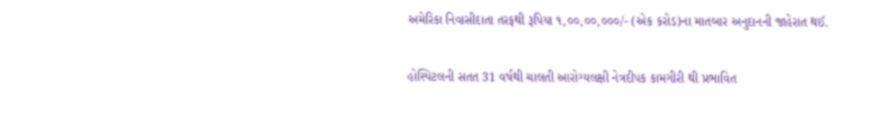અમેરિકા નિવાસીદાતા તરફથી રૂપિયા ૧,૦૦,૦૦,૦૦૦/- (એક કરોડ)ના માતબાર અનુદાનની જાહેરાત થઈ.

હોસ્પિટલની સતત 31 વર્ષથી ચાલતી આરોગ્યલક્ષી નેત્રદીપક કામગીરી થી પ્રભાવિત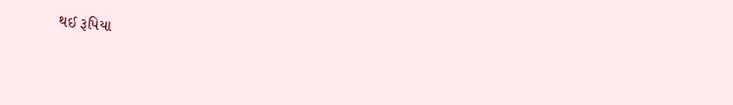થઈ રૂપિયા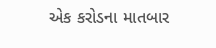એક કરોડના માતબાર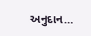અનુદાન…